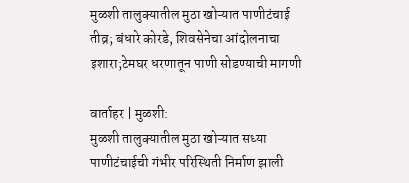मुळशी तालुक्यातील मुठा खोऱ्यात पाणीटंचाई तीव्र; बंधारे कोरडे, शिवसेनेचा आंदोलनाचा इशारा;टेमघर धरणातून पाणी सोडण्याची मागणी

वार्ताहर | मुळशी:
मुळशी तालुक्यातील मुठा खोऱ्यात सध्या पाणीटंचाईची गंभीर परिस्थिती निर्माण झाली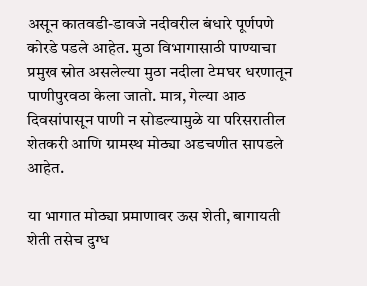असून कातवडी-डावजे नदीवरील बंधारे पूर्णपणे कोरडे पडले आहेत. मुठा विभागासाठी पाण्याचा प्रमुख स्रोत असलेल्या मुठा नदीला टेमघर धरणातून पाणीपुरवठा केला जातो. मात्र, गेल्या आठ दिवसांपासून पाणी न सोडल्यामुळे या परिसरातील शेतकरी आणि ग्रामस्थ मोठ्या अडचणीत सापडले आहेत.

या भागात मोठ्या प्रमाणावर ऊस शेती, बागायती शेती तसेच दुग्ध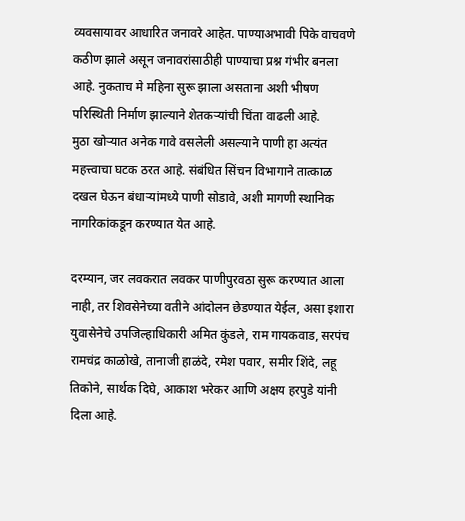व्यवसायावर आधारित जनावरे आहेत. पाण्याअभावी पिके वाचवणे कठीण झाले असून जनावरांसाठीही पाण्याचा प्रश्न गंभीर बनला आहे. नुकताच मे महिना सुरू झाला असताना अशी भीषण परिस्थिती निर्माण झाल्याने शेतकऱ्यांची चिंता वाढली आहे.
मुठा खोऱ्यात अनेक गावे वसलेली असल्याने पाणी हा अत्यंत महत्त्वाचा घटक ठरत आहे. संबंधित सिंचन विभागाने तात्काळ दखल घेऊन बंधाऱ्यांमध्ये पाणी सोडावे, अशी मागणी स्थानिक नागरिकांकडून करण्यात येत आहे.

दरम्यान, जर लवकरात लवकर पाणीपुरवठा सुरू करण्यात आला नाही, तर शिवसेनेच्या वतीने आंदोलन छेडण्यात येईल, असा इशारा युवासेनेचे उपजिल्हाधिकारी अमित कुंडले, राम गायकवाड, सरपंच रामचंद्र काळोखे, तानाजी हाळंदे, रमेश पवार, समीर शिंदे, लहू तिकोने, सार्थक दिघे, आकाश भरेकर आणि अक्षय हरपुडे यांनी दिला आहे.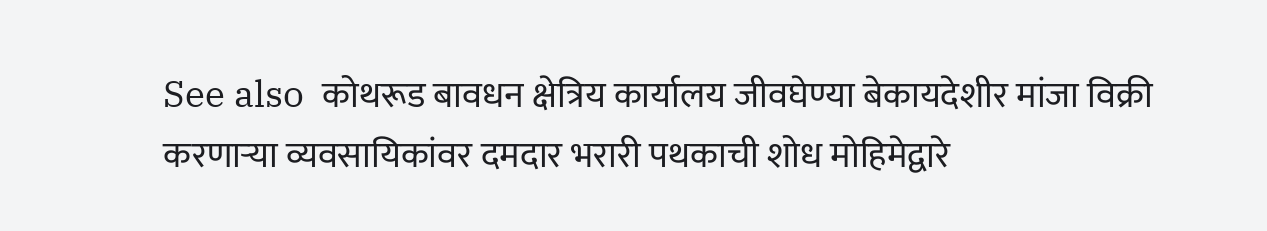See also  कोथरूड बावधन क्षेत्रिय कार्यालय जीवघेण्या बेकायदेशीर मांजा विक्री करणाऱ्या व्यवसायिकांवर दमदार भरारी पथकाची शोध मोहिमेद्वारे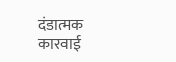दंडात्मक कारवाई